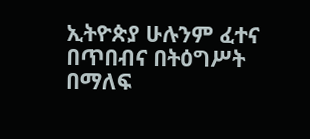ኢትዮጵያ ሁሉንም ፈተና በጥበብና በትዕግሥት በማለፍ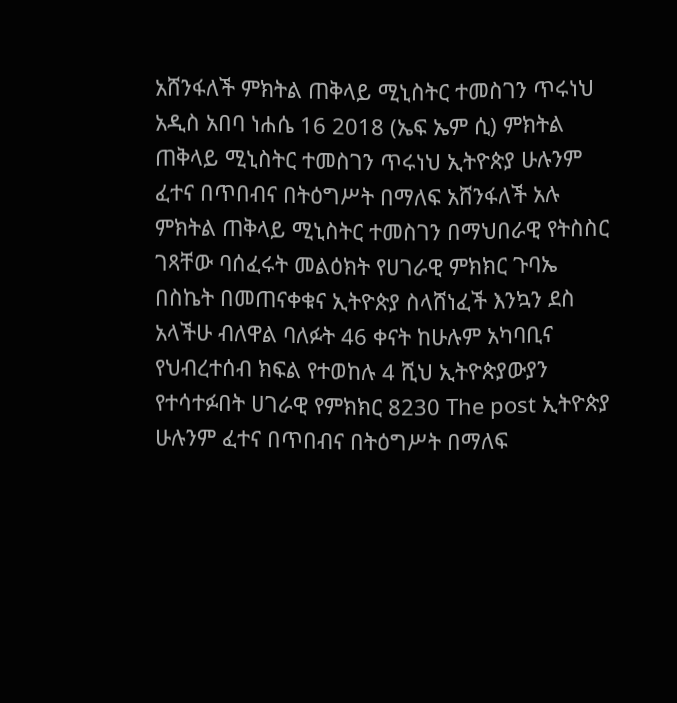አሸንፋለች ምክትል ጠቅላይ ሚኒስትር ተመስገን ጥሩነህ
አዲስ አበባ ነሐሴ 16 2018 (ኤፍ ኤም ሲ) ምክትል ጠቅላይ ሚኒስትር ተመስገን ጥሩነህ ኢትዮጵያ ሁሉንም ፈተና በጥበብና በትዕግሥት በማለፍ አሸንፋለች አሉ ምክትል ጠቅላይ ሚኒስትር ተመስገን በማህበራዊ የትስስር ገጻቸው ባሰፈሩት መልዕክት የሀገራዊ ምክክር ጉባኤ በስኬት በመጠናቀቁና ኢትዮጵያ ስላሸነፈች እንኳን ደስ አላችሁ ብለዋል ባለፉት 46 ቀናት ከሁሉም አካባቢና የህብረተሰብ ክፍል የተወከሉ 4 ሺህ ኢትዮጵያውያን የተሳተፉበት ሀገራዊ የምክክር 8230 The post ኢትዮጵያ ሁሉንም ፈተና በጥበብና በትዕግሥት በማለፍ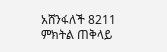አሸንፋለች 8211 ምክትል ጠቅላይ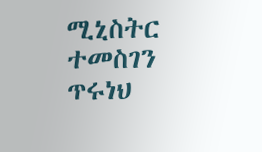ሚኒስትር ተመስገን ጥሩነህ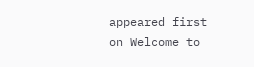appeared first on Welcome to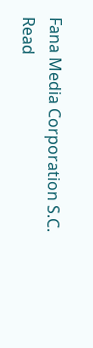Fana Media Corporation S.C.
Read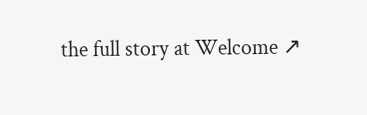the full story at Welcome ↗